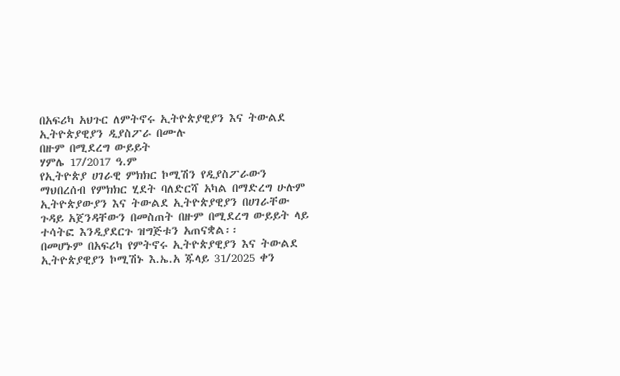በአፍሪካ አህጉር ለምትኖሩ ኢትዮጵያዊያን እና ትውልደ ኢትዮጵያዊያን ዲያስፖራ በሙሉ
በዙም በሚደረግ ውይይት
ሃምሌ 17/2017 ዓ.ም
የኢትዮጵያ ሀገራዊ ምክክር ኮሚሽን የዲያስፖራውን ማህበረሰብ የምክክር ሂደት ባለድርሻ አካል በማድረግ ሁሉም ኢትዮጵያውያን እና ትውልደ ኢትዮጵያዊያን በሀገራቸው ጉዳይ አጀንዳቸውን በመስጠት በዙም በሚደረግ ውይይት ላይ ተሳትፎ እንዲያደርጉ ዝግጅቱን አጠናቋል፡፡
በመሆኑም በአፍሪካ የምትኖሩ ኢትዮጵያዊያን እና ትውልደ ኢትዮጵያዊያን ኮሚሽኑ እ.ኤ.አ ጁላይ 31/2025 ቀን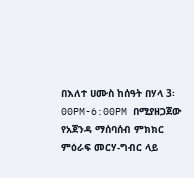በእለተ ሀሙስ ከሰዓት በሃላ 3፡00PM-6:00PM በሚያዘጋጀው የአጀንዳ ማሰባሰብ ምክክር ምዕራፍ መርሃ-ግብር ላይ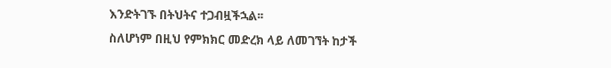እንድትገኙ በትህትና ተጋብዟችኋል፡፡
ስለሆነም በዚህ የምክክር መድረክ ላይ ለመገኘት ከታች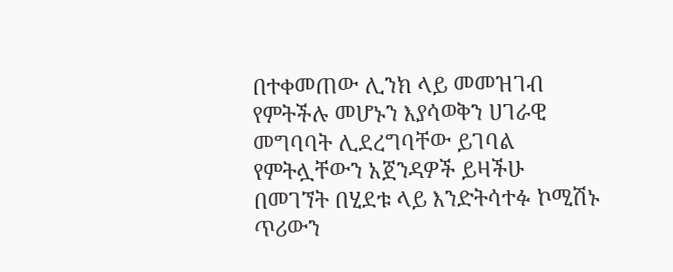በተቀመጠው ሊንክ ላይ መመዝገብ የምትችሉ መሆኑን እያሳወቅን ሀገራዊ መግባባት ሊደረግባቸው ይገባል የምትሏቸውን አጀንዳዎች ይዛችሁ በመገኘት በሂደቱ ላይ እንድትሳተፉ ኮሚሽኑ ጥሪውን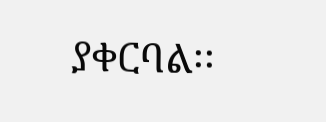ያቀርባል፡፡